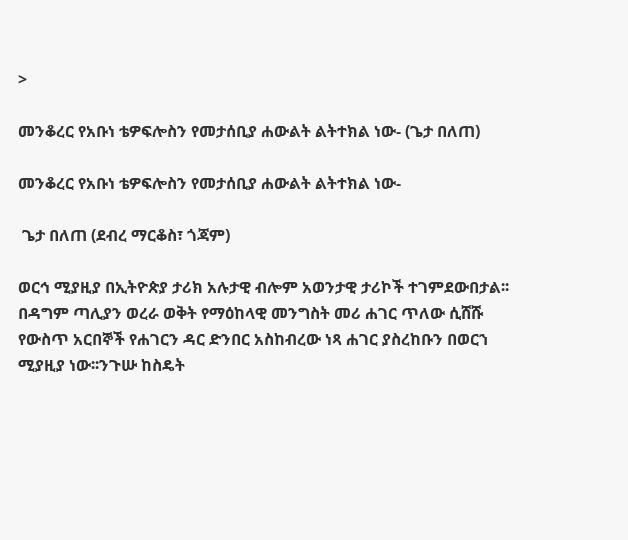>

መንቆረር የአቡነ ቴዎፍሎስን የመታሰቢያ ሐውልት ልትተክል ነው- (ጌታ በለጠ)

መንቆረር የአቡነ ቴዎፍሎስን የመታሰቢያ ሐውልት ልትተክል ነው-

 ጌታ በለጠ (ደብረ ማርቆስ፣ ጎጃም)

ወርኅ ሚያዚያ በኢትዮጵያ ታሪክ አሉታዊ ብሎም አወንታዊ ታሪኮች ተገምደውበታል፡፡ በዳግም ጣሊያን ወረራ ወቅት የማዕከላዊ መንግስት መሪ ሐገር ጥለው ሲሸሹ የውስጥ አርበኞች የሐገርን ዳር ድንበር አስከብረው ነጻ ሐገር ያስረከቡን በወርኀ ሚያዚያ ነው፡፡ንጉሡ ከስዴት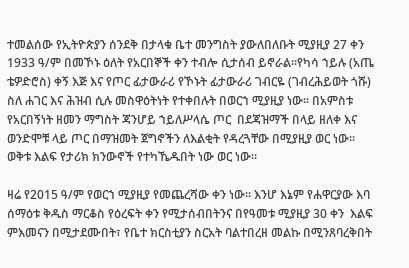ተመልሰው የኢትዮጵያን ሰንደቅ በታላቁ ቤተ መንግስት ያውለበለቡት ሚያዚያ 27 ቀን 1933 ዓ/ም በመኾኑ ዕለት የአርበኞች ቀን ተብሎ ሲታሰብ ይኖራል፡፡የካሳ ኀይሉ (አጤ ቴዎድሮስ) ቀኝ እጅ እና የጦር ፊታውራሪ የኾኑት ፊታውራሪ ገብርዬ (ገብረሕይወት ጎሹ) ስለ ሐገር እና ሕዝብ ሲሉ መስዋዕትነት የተቀበሉት በወርኀ ሚያዚያ ነው፡፡ በአምስቱ የአርበኝነት ዘመን ማግስት ጃንሆይ ኀይለሥላሴ ጦር  በደጃዝማች በላይ ዘለቀ እና ወንድሞቹ ላይ ጦር በማዝመት ጀግኖችን ለእልቂት የዳረጓቸው በሚያዚያ ወር ነው፡፡ ወቅቱ እልፍ የታሪክ ክንውኖች የተካኼዱበት ነው ወር ነው፡፡

ዛሬ የ2015 ዓ/ም የወርኀ ሚያዚያ የመጨረሻው ቀን ነው። እንሆ እኔም የሐዋርያው እባ ሰማዕቱ ቅዱስ ማርቆስ የዕረፍት ቀን የሚታሰብበትንና በየዓመቱ ሚያዚያ 30 ቀን  እልፍ ምእመናን በሚታደሙበት፣ የቤተ ክርስቲያን ስርአት ባልተበረዘ መልኩ በሚንጸባረቅበት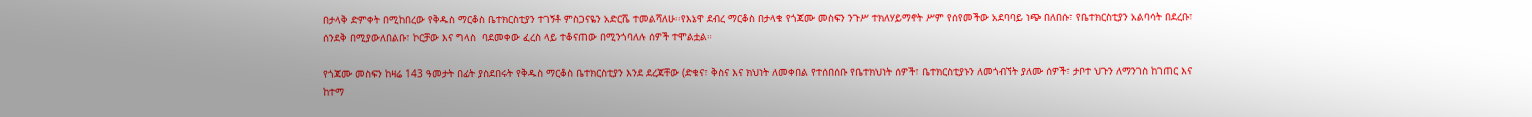በታላቅ ድምቀት በሚከበረው የቅዱስ ማርቆስ ቤተክርስቲያን ተገኝቶ ምስጋናዬን አድርሼ ተመልሻለሁ፡፡የእኔዋ ደብረ ማርቆስ በታላቁ የጎጃሙ መስፍን ንጉሥ ተክለሃይማኖት ሥም የሰየመችው አደባባይ ነጭ በለበሱ፣ የቤተክርስቲያን አልባሳት በደረቡ፣ ሰንደቅ በሚያውለበልቡ፣ ኮርቻው እና ግላስ  ባደመቀው ፈረስ ላይ ተቆናጠው በሚንጎባለሉ ሰዎች ተሞልቷል።

የጎጃሙ መስፍን ከዛሬ 143 ዓመታት በፊት ያስደበሩት የቅዱስ ማርቆስ ቤተክርስቲያን እንደ ደረጃቸው (ድቁና፣ ቅስና እና ክህነት ለመቀበል የተሰበሰቡ የቤተክህነት ሰዎች፣ ቤተክርስቲያኑን ለመጎብኘት ያለሙ ሰዎች፣ ታቦተ ህጉን ለማንገስ ከገጠር እና ከተማ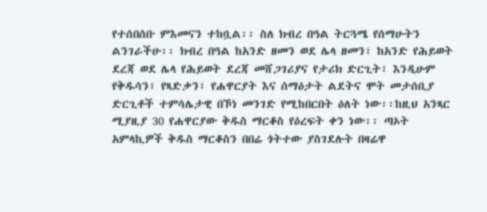የተሰበሰቡ ምእመናን ተከቧል፡፡ ስለ ክብረ በዓል ትርጓሜ የሰማሁትን ልንገራችሁ፡፡ ክብረ በዓል ከአንድ ዘመን ወደ ሌላ ዘመን፣ ከአንድ የሕይወት ደረጃ ወደ ሌላ የሕይወት ደረጃ መሸጋገሪያና የታሪክ ድርጊት፣ እንዲሁም የቅዱሳን፣ የጻድቃን፣ የሐዋርያት እና ሰማዕታት ልደትና ሞት መታሰቢያ ድርጊቶች ተምሳሌታዊ በኾነ መንገድ የሚከበርበት ዕለት ነው፡፡ከዚህ አንጻር ሚያዚያ 30 የሐዋርያው ቅዱስ ማርቆስ የዕረፍት ቀን ነው፡፡ ጣኦት አምላኪዎች ቅዱስ ማርቆስን በበሬ ጎትተው ያስገደሉት በዛሬዋ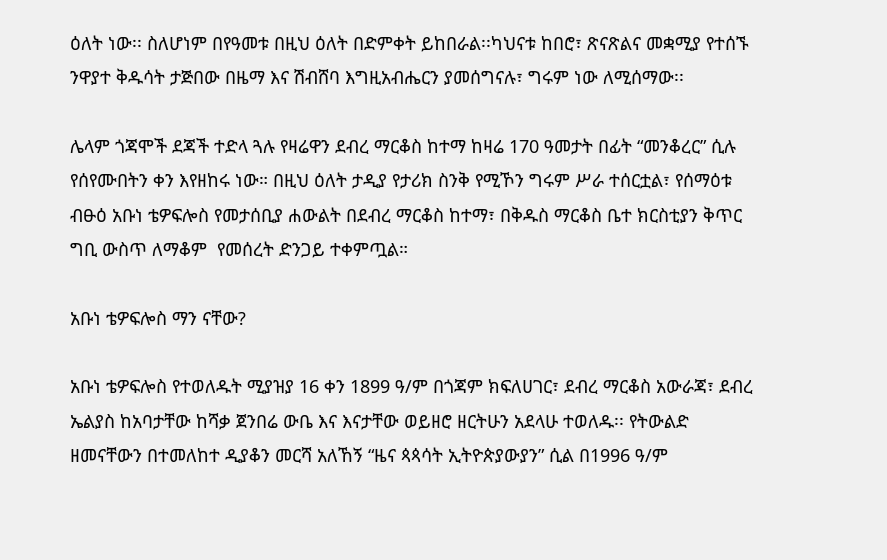ዕለት ነው፡፡ ስለሆነም በየዓመቱ በዚህ ዕለት በድምቀት ይከበራል፡፡ካህናቱ ከበሮ፣ ጽናጽልና መቋሚያ የተሰኙ ንዋያተ ቅዱሳት ታጅበው በዜማ እና ሽብሸባ እግዚአብሔርን ያመሰግናሉ፣ ግሩም ነው ለሚሰማው፡፡

ሌላም ጎጃሞች ደጃች ተድላ ጓሉ የዛሬዋን ደብረ ማርቆስ ከተማ ከዛሬ 170 ዓመታት በፊት “መንቆረር” ሲሉ የሰየሙበትን ቀን እየዘከሩ ነው። በዚህ ዕለት ታዲያ የታሪክ ስንቅ የሚኾን ግሩም ሥራ ተሰርቷል፣ የሰማዕቱ ብፁዕ አቡነ ቴዎፍሎስ የመታሰቢያ ሐውልት በደብረ ማርቆስ ከተማ፣ በቅዱስ ማርቆስ ቤተ ክርስቲያን ቅጥር ግቢ ውስጥ ለማቆም  የመሰረት ድንጋይ ተቀምጧል።

አቡነ ቴዎፍሎስ ማን ናቸው?

አቡነ ቴዎፍሎስ የተወለዱት ሚያዝያ 16 ቀን 1899 ዓ/ም በጎጃም ክፍለሀገር፣ ደብረ ማርቆስ አውራጃ፣ ደብረ ኤልያስ ከአባታቸው ከሻቃ ጀንበሬ ውቤ እና እናታቸው ወይዘሮ ዘርትሁን አደላሁ ተወለዱ፡፡ የትውልድ ዘመናቸውን በተመለከተ ዲያቆን መርሻ አለኸኝ “ዜና ጳጳሳት ኢትዮጵያውያን” ሲል በ1996 ዓ/ም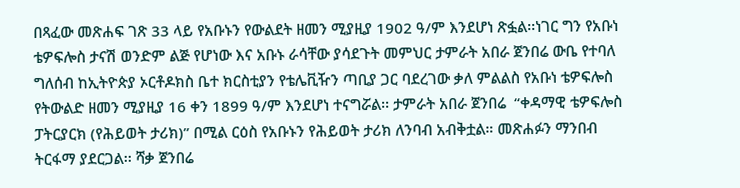በጻፈው መጽሐፍ ገጽ 33 ላይ የአቡኑን የውልደት ዘመን ሚያዚያ 1902 ዓ/ም እንደሆነ ጽፏል፡፡ነገር ግን የአቡነ ቴዎፍሎስ ታናሽ ወንድም ልጅ የሆነው እና አቡኑ ራሳቸው ያሳደጉት መምህር ታምራት አበራ ጀንበሬ ውቤ የተባለ ግለሰብ ከኢትዮጵያ ኦርቶዶክስ ቤተ ክርስቲያን የቴሌቪዥን ጣቢያ ጋር ባደረገው ቃለ ምልልስ የአቡነ ቴዎፍሎስ የትውልድ ዘመን ሚያዚያ 16 ቀን 1899 ዓ/ም እንደሆነ ተናግሯል፡፡ ታምራት አበራ ጀንበሬ  “ቀዳማዊ ቴዎፍሎስ ፓትርያርክ (የሕይወት ታሪክ)” በሚል ርዕስ የአቡኑን የሕይወት ታሪክ ለንባብ አብቅቷል። መጽሐፉን ማንበብ ትርፋማ ያደርጋል፡፡ ሻቃ ጀንበሬ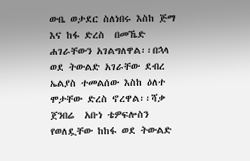ውቤ ወታደር ስለነበሩ እስከ ጅማ እና ከፋ ድረስ  በመኼድ ሐገራቸውን አገልግለዋል፡፡በኋላ ወደ ትውልድ አገራቸው ደብረ ኤልያስ ተመልሰው እስከ ዕለተ ሞታቸው ድረስ ኖረዋል፡፡ሻቃ ጀንበሬ  አቡነ ቴዎፍሎስን የወለዷቸው ከከፋ ወደ ትውልድ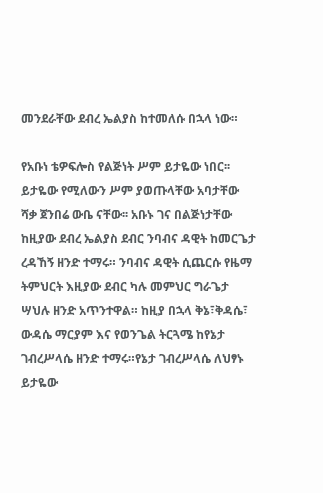መንደራቸው ደብረ ኤልያስ ከተመለሱ በኋላ ነው።

የአቡነ ቴዎፍሎስ የልጅነት ሥም ይታዬው ነበር፡፡ ይታዬው የሚለውን ሥም ያወጡላቸው አባታቸው ሻቃ ጀንበሬ ውቤ ናቸው፡፡ አቡኑ ገና በልጅነታቸው ከዚያው ደብረ ኤልያስ ደብር ንባብና ዳዊት ከመርጌታ ረዳኸኝ ዘንድ ተማሩ። ንባብና ዳዊት ሲጨርሱ የዜማ ትምህርት እዚያው ደብር ካሉ መምህር ግራጌታ ሣህሉ ዘንድ አጥንተዋል። ከዚያ በኋላ ቅኔ፣ቅዳሴ፣ ውዳሴ ማርያም እና የወንጌል ትርጓሜ ከየኔታ ገብረሥላሴ ዘንድ ተማሩ።የኔታ ገብረሥላሴ ለህፃኑ ይታዬው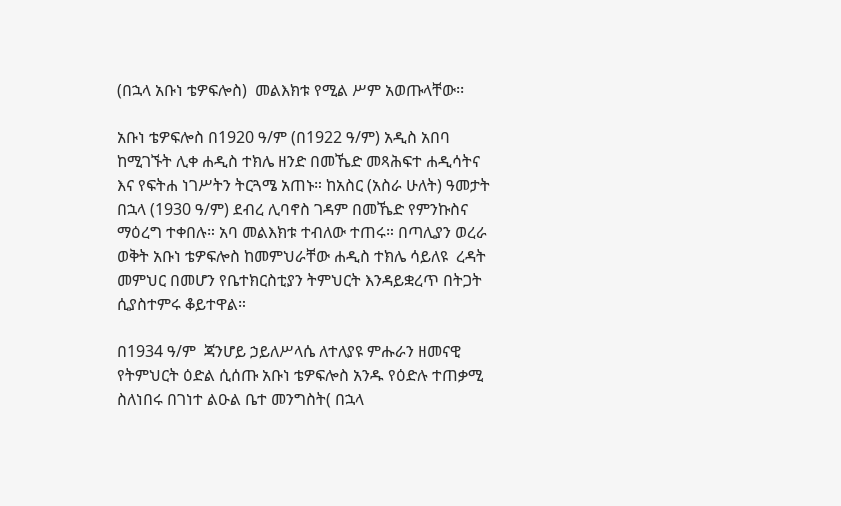(በኋላ አቡነ ቴዎፍሎስ)  መልእክቱ የሚል ሥም አወጡላቸው፡፡

አቡነ ቴዎፍሎስ በ1920 ዓ/ም (በ1922 ዓ/ም) አዲስ አበባ ከሚገኙት ሊቀ ሐዲስ ተክሌ ዘንድ በመኼድ መጻሕፍተ ሐዲሳትና እና የፍትሐ ነገሥትን ትርጓሜ አጠኑ። ከአስር (አስራ ሁለት) ዓመታት በኋላ (1930 ዓ/ም) ደብረ ሊባኖስ ገዳም በመኼድ የምንኩስና ማዕረግ ተቀበሉ። አባ መልእክቱ ተብለው ተጠሩ። በጣሊያን ወረራ ወቅት አቡነ ቴዎፍሎስ ከመምህራቸው ሐዲስ ተክሌ ሳይለዩ  ረዳት መምህር በመሆን የቤተክርስቲያን ትምህርት እንዳይቋረጥ በትጋት ሲያስተምሩ ቆይተዋል።

በ1934 ዓ/ም  ጃንሆይ ኃይለሥላሴ ለተለያዩ ምሑራን ዘመናዊ የትምህርት ዕድል ሲሰጡ አቡነ ቴዎፍሎስ አንዱ የዕድሉ ተጠቃሚ ስለነበሩ በገነተ ልዑል ቤተ መንግስት( በኋላ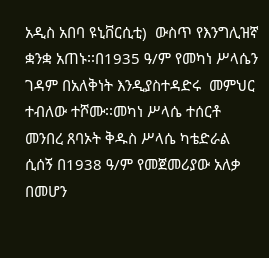አዲስ አበባ ዩኒቨርሲቲ)  ውስጥ የእንግሊዝኛ ቋንቋ አጠኑ፡፡በ1935 ዓ/ም የመካነ ሥላሴን ገዳም በአለቅነት እንዲያስተዳድሩ  መምህር ተብለው ተሾሙ፡፡መካነ ሥላሴ ተሰርቶ መንበረ ጸባኦት ቅዱስ ሥላሴ ካቴድራል ሲሰኝ በ1938 ዓ/ም የመጀመሪያው አለቃ በመሆን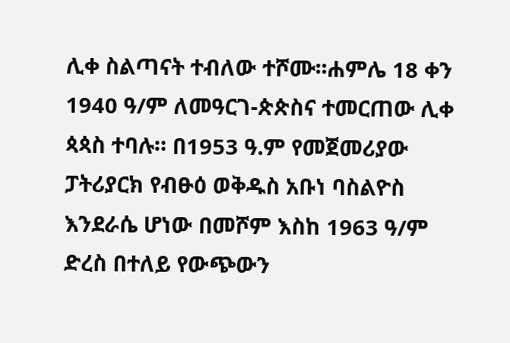ሊቀ ስልጣናት ተብለው ተሾሙ፡፡ሐምሌ 18 ቀን 1940 ዓ/ም ለመዓርገ-ጵጵስና ተመርጠው ሊቀ ጳጳስ ተባሉ። በ1953 ዓ.ም የመጀመሪያው ፓትሪያርክ የብፁዕ ወቅዱስ አቡነ ባስልዮስ እንደራሴ ሆነው በመሾም እስከ 1963 ዓ/ም ድረስ በተለይ የውጭውን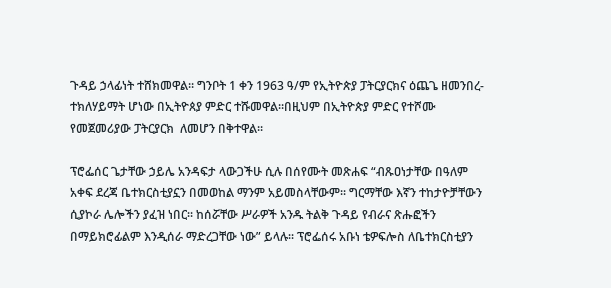ጉዳይ ኃላፊነት ተሸክመዋል፡፡ ግንቦት 1 ቀን 1963 ዓ/ም የኢትዮጵያ ፓትርያርክና ዕጨጌ ዘመንበረ-ተክለሃይማት ሆነው በኢትዮጰያ ምድር ተሹመዋል፡፡በዚህም በኢትዮጵያ ምድር የተሾሙ የመጀመሪያው ፓትርያርክ  ለመሆን በቅተዋል፡፡

ፕሮፌሰር ጌታቸው ኃይሌ አንዳፍታ ላውጋችሁ ሲሉ በሰየሙት መጽሐፍ “ብጹዐነታቸው በዓለም አቀፍ ደረጃ ቤተክርስቲያኗን በመወከል ማንም አይመስላቸውም፡፡ ግርማቸው እኛን ተከታዮቻቸውን ሲያኮራ ሌሎችን ያፈዝ ነበር፡፡ ከሰሯቸው ሥራዎች አንዱ ትልቅ ጉዳይ የብራና ጽሑፎችን በማይክሮፊልም እንዲሰራ ማድረጋቸው ነው” ይላሉ፡፡ ፕሮፌሰሩ አቡነ ቴዎፍሎስ ለቤተክርስቲያን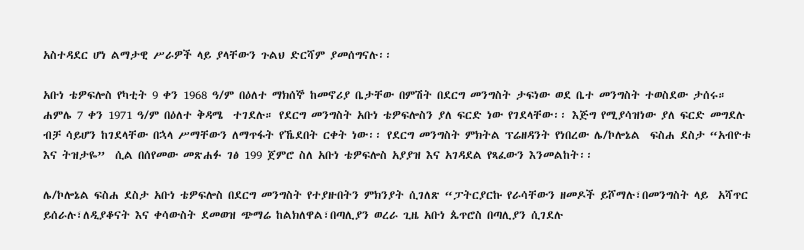አስተዳደር ሆነ ልማታዊ ሥራዎች ላይ ያላቸውን ጉልህ ድርሻም ያመሰግናሉ፡፡

አቡነ ቴዎፍሎስ የካቲት 9 ቀን 1968 ዓ/ም በዕለተ ማክሰኞ ከመኖሪያ ቤታቸው በምሽት በደርግ መንግስት ታፍነው ወደ ቤተ መንግስት ተወስደው ታሰሩ። ሐምሌ 7 ቀን 1971 ዓ/ም በዕለተ ቅዳሜ  ተገደሉ። የደርግ መንግስት አቡነ ቴዎፍሎስን ያለ ፍርድ ነው የገደላቸው፡፡ እጅግ የሚያሳዝነው ያለ ፍርድ መግደሉ ብቻ ሳይሆን ከገደላቸው በኋላ ሥማቸውን ለማጥፋት የኼደበት ርቀት ነው፡፡ የደርግ መንግስት ምክትል ፕሬዘዳንት የነበረው ሌ/ኮሎኔል  ፍስሐ ደስታ “አብዮቱ እና ትዝታዬ”  ሲል በሰየመው መጽሐፉ ገፅ 199 ጀምሮ ስለ አቡነ ቴዎፍሎስ አያያዝ እና አገዳደል የጻፈውን እንመልከት፡፡

ሌ/ኮሎኔል ፍስሐ ደስታ አቡነ ቴዎፍሎስ በደርግ መንግስት የተያዙበትን ምክንያት ሲገለጽ “ፓትርያርኩ የራሳቸውን ዘመዶች ይሾማሉ፣በመንግስት ላይ  አሻጥር ይሰራሉ፣ለዲያቆናት እና ቀሳውስት ደመወዝ ጭማሬ ከልክለዋል፣በጣሊያን ወረራ ጊዜ አቡነ ጴጥሮስ በጣሊያን ሲገደሉ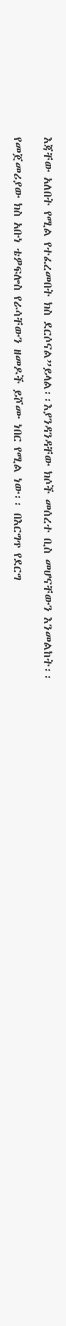እጃቸው አለበት የሚል የተፈረመበት ክስ ደርሶናል”ይላል፡፡እያንዳንዳቸው ክሶች መሰረተ ቢስ መሆናቸውን እንመልከት፡፡

የመጀመሪያው ክስ አቡነ ቴዎፍሎስ የራሳቸውን ዘመዶች ይሾሙ ነበር የሚል ነው፡፡ በእርግጥ የደርግ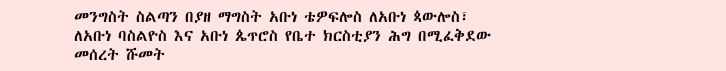መንግስት ስልጣን በያዘ ማግስት አቡነ ቴዎፍሎስ ለአቡነ ጳውሎስ፣ ለአቡነ ባስልዮስ እና አቡነ ጴጥሮስ የቤተ ክርስቲያን ሕግ በሚፈቅደው መሰረት ሹመት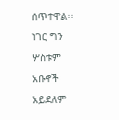ሰጥተዋል፡፡ ነገር ግን ሦስቱም አቡኖች አይደለም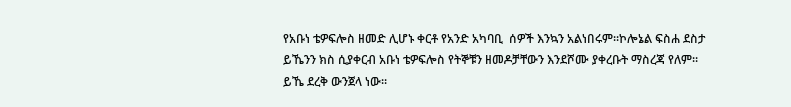የአቡነ ቴዎፍሎስ ዘመድ ሊሆኑ ቀርቶ የአንድ አካባቢ  ሰዎች እንኳን አልነበሩም፡፡ኮሎኔል ፍስሐ ደስታ ይኼንን ክስ ሲያቀርብ አቡነ ቴዎፍሎስ የትኞቹን ዘመዶቻቸውን እንደሾሙ ያቀረቡት ማስረጃ የለም። ይኼ ደረቅ ውንጀላ ነው።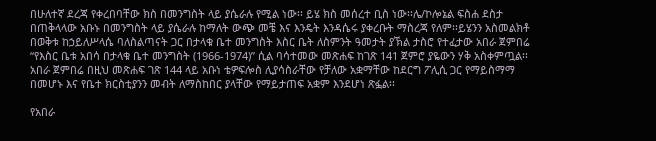በሁለተኛ ደረጃ የቀረበባቸው ክስ በመንግስት ላይ ያሴራሉ የሚል ነው፡፡ ይሄ ክስ መሰረተ ቢስ ነው፡፡ሌ/ኮሎኔል ፍስሐ ደስታ በጠቅላላው አቡኑ በመንግስት ላይ ያሴራሉ ከማለት ውጭ መቼ እና እንዴት እንዳሴሩ ያቀረቡት ማስረጃ የለም፡፡ይሄንን አስመልክቶ በወቅቱ ከኃይለሥላሴ ባለስልጣናት ጋር በታላቁ ቤተ መንግስት እስር ቤት ለስምንት ዓመታት ያኽል ታስሮ የተፈታው አበራ ጀምበሬ “የእስር ቤቱ አበሳ በታላቁ ቤተ መንግስት (1966-1974)” ሲል ባሳተመው መጽሐፍ ከገጽ 141 ጀምሮ ያዬውን ሃቅ አስቀምጧል፡፡ አበራ ጀምበሬ በዚህ መጽሐፍ ገጽ 144 ላይ አቡነ ቴዎፍሎስ ሊያሳስራቸው የቻለው አቋማቸው ከደርግ ፖሊሲ ጋር የማይስማማ በመሆኑ እና የቤተ ክርስቲያንን መብት ለማስከበር ያላቸው የማይታጠፍ አቋም እንደሆነ ጽፏል፡፡

የአበራ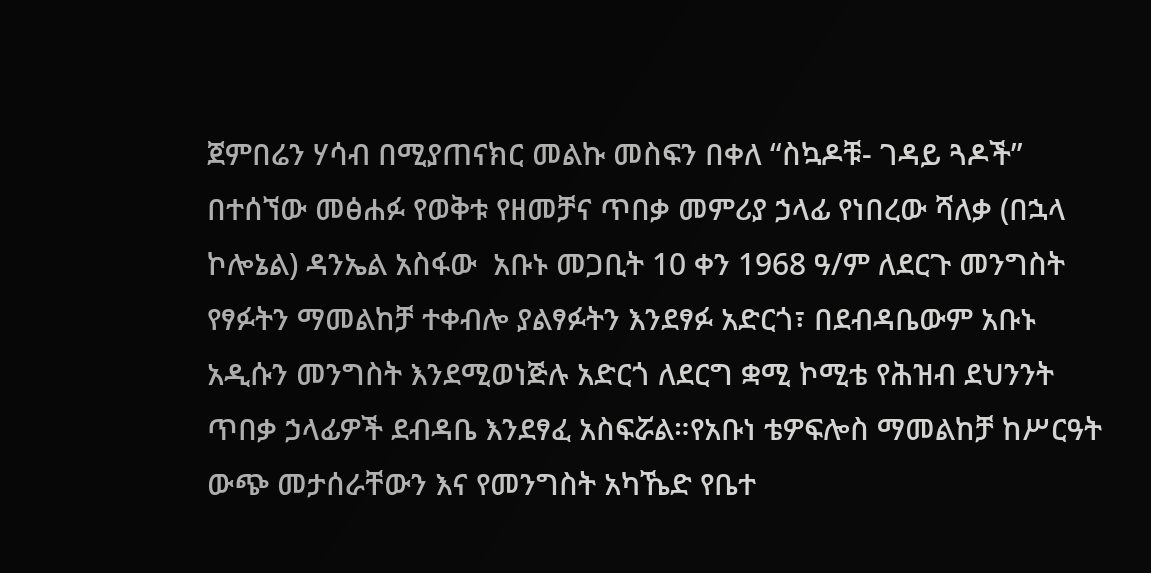ጀምበሬን ሃሳብ በሚያጠናክር መልኩ መስፍን በቀለ “ስኳዶቹ- ገዳይ ጓዶች” በተሰኘው መፅሐፉ የወቅቱ የዘመቻና ጥበቃ መምሪያ ኃላፊ የነበረው ሻለቃ (በኋላ ኮሎኔል) ዳንኤል አስፋው  አቡኑ መጋቢት 10 ቀን 1968 ዓ/ም ለደርጉ መንግስት የፃፉትን ማመልከቻ ተቀብሎ ያልፃፉትን እንደፃፉ አድርጎ፣ በደብዳቤውም አቡኑ አዲሱን መንግስት እንደሚወነጅሉ አድርጎ ለደርግ ቋሚ ኮሚቴ የሕዝብ ደህንንት ጥበቃ ኃላፊዎች ደብዳቤ እንደፃፈ አስፍሯል።የአቡነ ቴዎፍሎስ ማመልከቻ ከሥርዓት ውጭ መታሰራቸውን እና የመንግስት አካኼድ የቤተ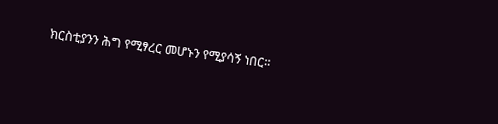ክርስቲያንን ሕግ የሚፃረር መሆኑን የሚያሳኝ ነበር።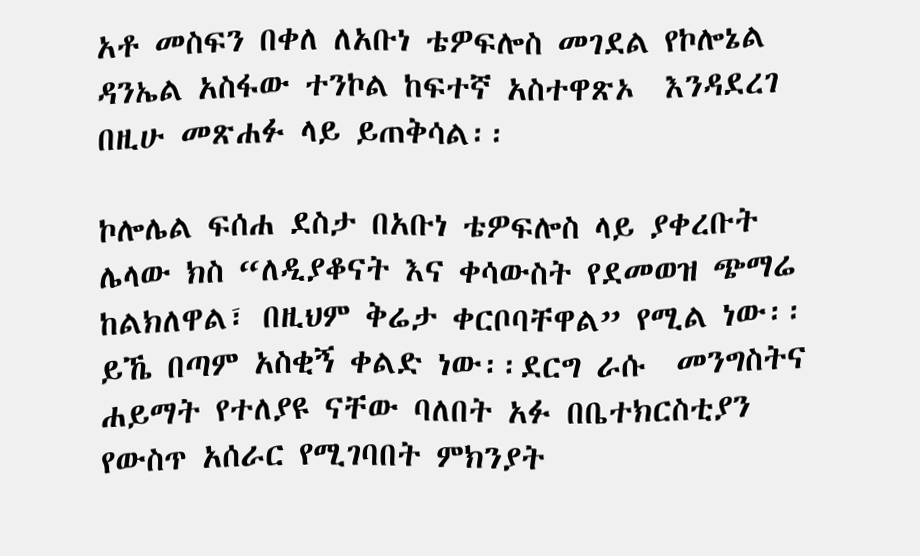አቶ መስፍን በቀለ ለአቡነ ቴዎፍሎስ መገደል የኮሎኔል ዳንኤል አስፋው ተንኮል ከፍተኛ አስተዋጽኦ  እንዳደረገ በዚሁ መጽሐፉ ላይ ይጠቅሳል፡፡

ኮሎሌል ፍሰሐ ደስታ በአቡነ ቴዎፍሎስ ላይ ያቀረቡት ሌላው ክስ “ለዲያቆናት እና ቀሳውስት የደመወዝ ጭማሬ ከልክለዋል፣ በዚህም ቅሬታ ቀርቦባቸዋል” የሚል ነው፡፡ ይኼ በጣም አስቂኝ ቀልድ ነው፡፡ደርግ ራሱ  መንግስትና ሐይማት የተለያዩ ናቸው ባለበት አፉ በቤተክርስቲያን የውስጥ አሰራር የሚገባበት ምክንያት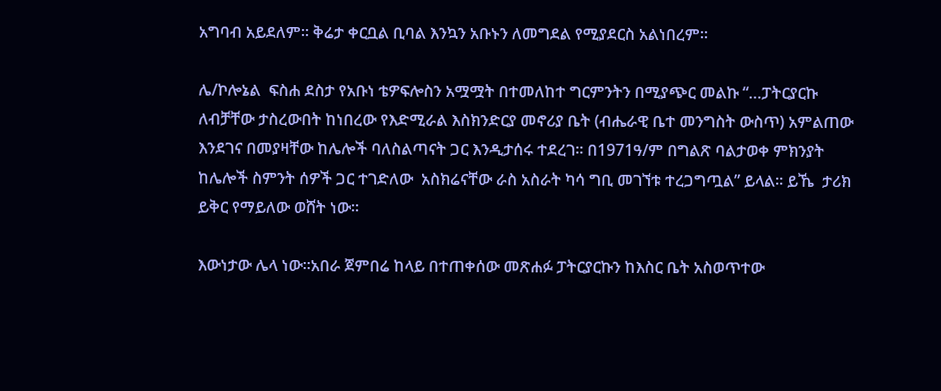አግባብ አይደለም፡፡ ቅሬታ ቀርቧል ቢባል እንኳን አቡኑን ለመግደል የሚያደርስ አልነበረም።

ሌ/ኮሎኔል  ፍስሐ ደስታ የአቡነ ቴዎፍሎስን አሟሟት በተመለከተ ግርምንትን በሚያጭር መልኩ “…ፓትርያርኩ ለብቻቸው ታስረውበት ከነበረው የእድሚራል እስክንድርያ መኖሪያ ቤት (ብሔራዊ ቤተ መንግስት ውስጥ) አምልጠው እንደገና በመያዛቸው ከሌሎች ባለስልጣናት ጋር እንዲታሰሩ ተደረገ፡፡ በ1971ዓ/ም በግልጽ ባልታወቀ ምክንያት ከሌሎች ስምንት ሰዎች ጋር ተገድለው  አስክሬናቸው ራስ አስራት ካሳ ግቢ መገኘቱ ተረጋግጧል” ይላል፡፡ ይኼ  ታሪክ ይቅር የማይለው ወሸት ነው፡፡

እውነታው ሌላ ነው፡፡አበራ ጀምበሬ ከላይ በተጠቀሰው መጽሐፉ ፓትርያርኩን ከእስር ቤት አስወጥተው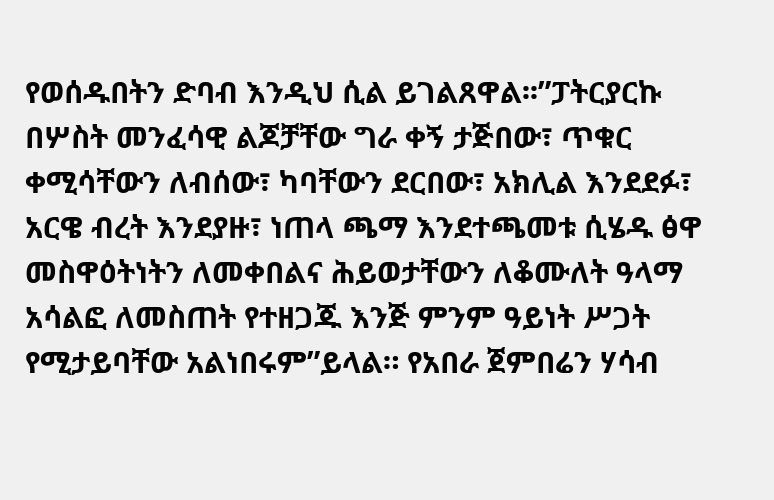የወሰዱበትን ድባብ እንዲህ ሲል ይገልጸዋል፡፡”ፓትርያርኩ  በሦስት መንፈሳዊ ልጆቻቸው ግራ ቀኝ ታጅበው፣ ጥቁር ቀሚሳቸውን ለብሰው፣ ካባቸውን ደርበው፣ አክሊል እንደደፉ፣ አርዌ ብረት እንደያዙ፣ ነጠላ ጫማ እንደተጫመቱ ሲሄዱ ፅዋ መስዋዕትነትን ለመቀበልና ሕይወታቸውን ለቆሙለት ዓላማ አሳልፎ ለመስጠት የተዘጋጁ እንጅ ምንም ዓይነት ሥጋት የሚታይባቸው አልነበሩም”ይላል። የአበራ ጀምበሬን ሃሳብ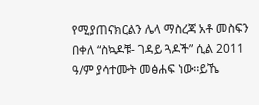የሚያጠናክርልን ሌላ ማስረጃ አቶ መስፍን በቀለ “ስኳዶቹ- ገዳይ ጓዶች” ሲል 2011 ዓ/ም ያሳተሙት መፅሐፍ ነው፡፡ይኼ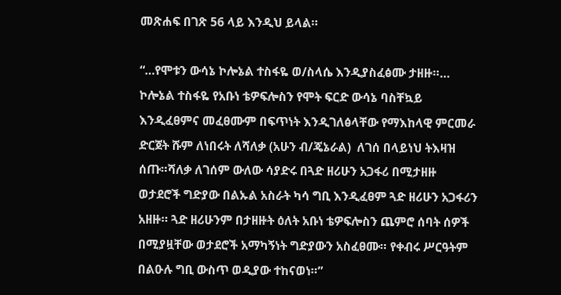መጽሐፍ በገጽ 56 ላይ እንዲህ ይላል።

“…የሞቱን ውሳኔ ኮሎኔል ተስፋዬ ወ/ስላሴ እንዲያስፈፅሙ ታዘዙ።… ኮሎኔል ተስፋዬ የአቡነ ቴዎፍሎስን የሞት ፍርድ ውሳኔ ባስቸኳይ እንዲፈፀምና መፈፀሙም በፍጥነት እንዲገለፅላቸው የማእከላዊ ምርመራ ድርጀት ሹም ለነበሩት ለሻለቃ (አሁን ብ/ጄኔራል)  ለገሰ በላይነህ ትእዛዝ ሰጡ።ሻለቃ ለገሰም ውለው ሳያድሩ በጓድ ዘሪሁን አጋፋሪ በሚታዘዙ ወታደሮች ግድያው በልኡል አስራት ካሳ ግቢ እንዲፈፀም ጓድ ዘሪሁን አጋፋሪን አዘዙ። ጓድ ዘሪሁንም በታዘዙት ዕለት አቡነ ቴዎፍሎስን ጨምሮ ሰባት ሰዎች በሚያዟቸው ወታደሮች አማካኝነት ግድያውን አስፈፀሙ። የቀብሩ ሥርዓትም በልዑሉ ግቢ ውስጥ ወዲያው ተከናወነ።”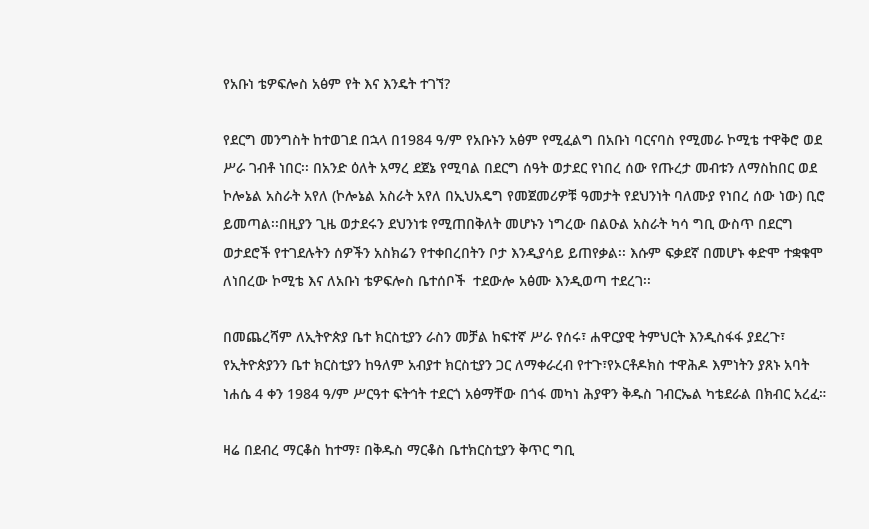የአቡነ ቴዎፍሎስ አፅም የት እና እንዴት ተገኘ?

የደርግ መንግስት ከተወገደ በኋላ በ1984 ዓ/ም የአቡኑን አፅም የሚፈልግ በአቡነ ባርናባስ የሚመራ ኮሚቴ ተዋቅሮ ወደ ሥራ ገብቶ ነበር፡፡ በአንድ ዕለት አማረ ደጀኔ የሚባል በደርግ ሰዓት ወታደር የነበረ ሰው የጡረታ መብቱን ለማስከበር ወደ ኮሎኔል አስራት አየለ (ኮሎኔል አስራት አየለ በኢህአዴግ የመጀመሪዎቹ ዓመታት የደህንነት ባለሙያ የነበረ ሰው ነው) ቢሮ ይመጣል፡፡በዚያን ጊዜ ወታደሩን ደህንነቱ የሚጠበቅለት መሆኑን ነግረው በልዑል አስራት ካሳ ግቢ ውስጥ በደርግ ወታደሮች የተገደሉትን ሰዎችን አስክሬን የተቀበረበትን ቦታ እንዲያሳይ ይጠየቃል፡፡ እሱም ፍቃደኛ በመሆኑ ቀድሞ ተቋቁሞ ለነበረው ኮሚቴ እና ለአቡነ ቴዎፍሎስ ቤተሰቦች  ተደውሎ አፅሙ እንዲወጣ ተደረገ፡፡

በመጨረሻም ለኢትዮጵያ ቤተ ክርስቲያን ራስን መቻል ከፍተኛ ሥራ የሰሩ፣ ሐዋርያዊ ትምህርት እንዲስፋፋ ያደረጉ፣ የኢትዮጵያንን ቤተ ክርስቲያን ከዓለም አብያተ ክርስቲያን ጋር ለማቀራረብ የተጉ፣የኦርቶዶክስ ተዋሕዶ እምነትን ያጸኑ አባት ነሐሴ 4 ቀን 1984 ዓ/ም ሥርዓተ ፍትኅት ተደርጎ አፅማቸው በጎፋ መካነ ሕያዋን ቅዱስ ገብርኤል ካቴደራል በክብር አረፈ።

ዛሬ በደብረ ማርቆስ ከተማ፣ በቅዱስ ማርቆስ ቤተክርስቲያን ቅጥር ግቢ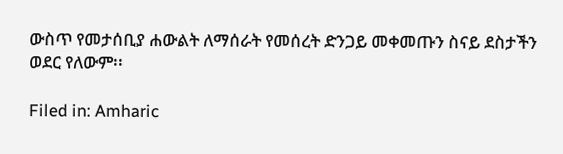ውስጥ የመታሰቢያ ሐውልት ለማሰራት የመሰረት ድንጋይ መቀመጡን ስናይ ደስታችን ወደር የለውም፡፡

Filed in: Amharic